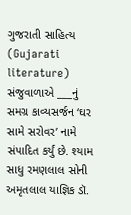ગુજરાતી સાહિત્ય (Gujarati literature) સંજુવાળાએ ___નું સમગ્ર કાવ્યસર્જન ‘ઘર સામે સરોવર’ નામે સંપાદિત કર્યું છે. શ્યામ સાધુ રમણલાલ સોની અમૃતલાલ યાજ્ઞિક ડૉ.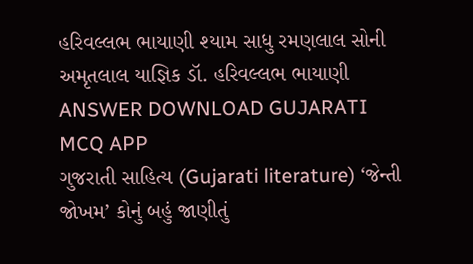હરિવલ્લભ ભાયાણી શ્યામ સાધુ રમણલાલ સોની અમૃતલાલ યાજ્ઞિક ડૉ. હરિવલ્લભ ભાયાણી ANSWER DOWNLOAD GUJARATI MCQ APP
ગુજરાતી સાહિત્ય (Gujarati literature) ‘જેન્તી જોખમ’ કોનું બહું જાણીતું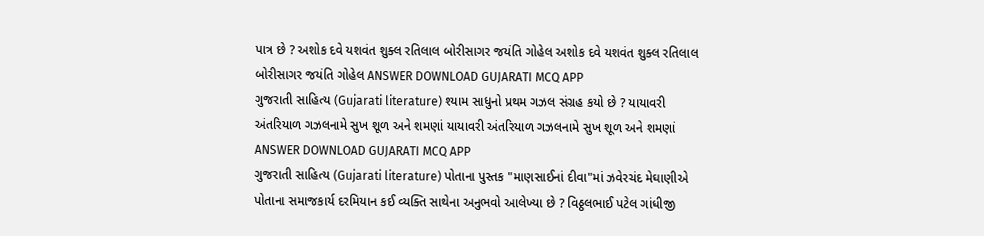પાત્ર છે ? અશોક દવે યશવંત શુક્લ રતિલાલ બોરીસાગર જયંતિ ગોહેલ અશોક દવે યશવંત શુક્લ રતિલાલ બોરીસાગર જયંતિ ગોહેલ ANSWER DOWNLOAD GUJARATI MCQ APP
ગુજરાતી સાહિત્ય (Gujarati literature) શ્યામ સાધુનો પ્રથમ ગઝલ સંગ્રહ કયો છે ? યાયાવરી અંતરિયાળ ગઝલનામે સુખ શૂળ અને શમણાં યાયાવરી અંતરિયાળ ગઝલનામે સુખ શૂળ અને શમણાં ANSWER DOWNLOAD GUJARATI MCQ APP
ગુજરાતી સાહિત્ય (Gujarati literature) પોતાના પુસ્તક "માણસાઈનાં દીવા"માં ઝવેરચંદ મેઘાણીએ પોતાના સમાજકાર્ય દરમિયાન કઈ વ્યક્તિ સાથેના અનુભવો આલેખ્યા છે ? વિઠ્ઠલભાઈ પટેલ ગાંધીજી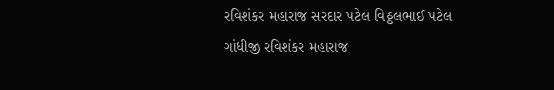રવિશંકર મહારાજ સરદાર પટેલ વિઠ્ઠલભાઈ પટેલ ગાંધીજી રવિશંકર મહારાજ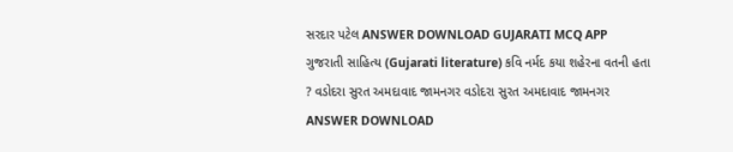સરદાર પટેલ ANSWER DOWNLOAD GUJARATI MCQ APP
ગુજરાતી સાહિત્ય (Gujarati literature) કવિ નર્મદ કયા શહેરના વતની હતા ? વડોદરા સુરત અમદાવાદ જામનગર વડોદરા સુરત અમદાવાદ જામનગર ANSWER DOWNLOAD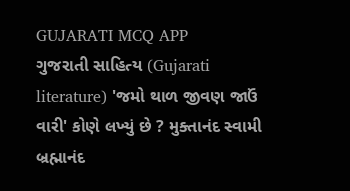GUJARATI MCQ APP
ગુજરાતી સાહિત્ય (Gujarati literature) 'જમો થાળ જીવણ જાઉં વારી' કોણે લખ્યું છે ? મુક્તાનંદ સ્વામી બ્રહ્માનંદ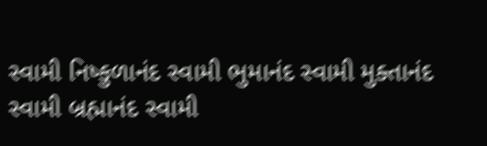સ્વામી નિષ્કુળાનંદ સ્વામી ભુમાનંદ સ્વામી મુક્તાનંદ સ્વામી બ્રહ્માનંદ સ્વામી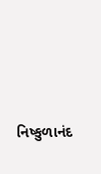નિષ્કુળાનંદ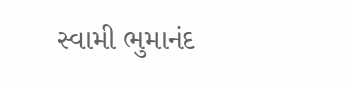સ્વામી ભુમાનંદ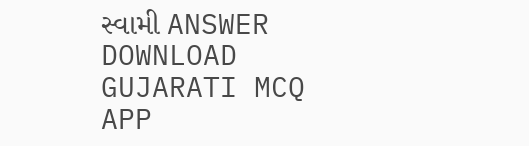સ્વામી ANSWER DOWNLOAD GUJARATI MCQ APP